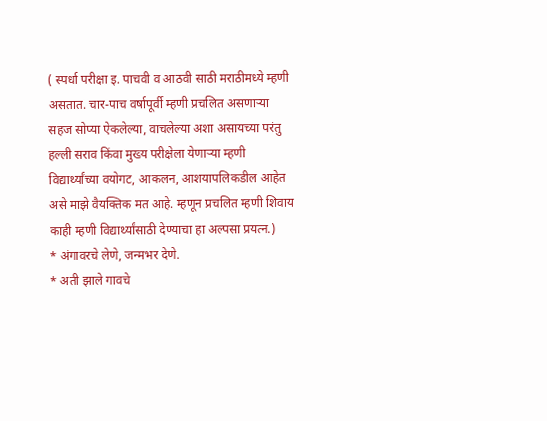( स्पर्धा परीक्षा इ. पाचवी व आठवी साठी मराठीमध्ये म्हणी असतात. चार-पाच वर्षापूर्वी म्हणी प्रचलित असणाऱ्या सहज सोप्या ऐकलेल्या, वाचलेल्या अशा असायच्या परंतु हल्ली सराव किंवा मुख्य परीक्षेला येणाऱ्या म्हणी विद्यार्थ्यांच्या वयोगट, आकलन, आशयापलिकडील आहेत असे माझे वैयक्तिक मत आहे. म्हणून प्रचलित म्हणी शिवाय काही म्हणी विद्यार्थ्यांसाठी देण्याचा हा अल्पसा प्रयत्न.)
* अंगावरचे लेणे, जन्मभर देणे.
* अती झाले गावचे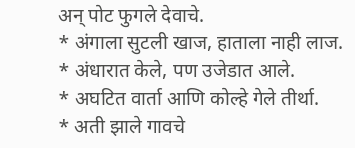अन् पोट फुगले देवाचे.
* अंगाला सुटली खाज, हाताला नाही लाज.
* अंधारात केले, पण उजेडात आले.
* अघटित वार्ता आणि कोल्हे गेले तीर्था.
* अती झाले गावचे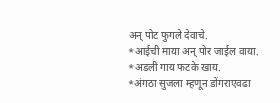अन् पोट फुगले देवाचे.
*आईची माया अन् पोर जाईल वाया.
*अडली गाय फटके खाय.
*अंगठा सुजला म्हणून डोंगराएवढा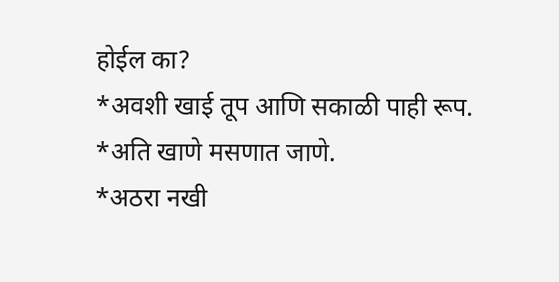होईल का?
*अवशी खाई तूप आणि सकाळी पाही रूप.
*अति खाणे मसणात जाणे.
*अठरा नखी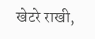खेटरे राखी,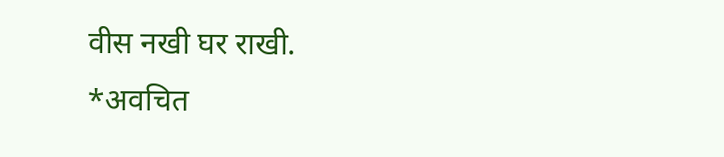वीस नखी घर राखी.
*अवचित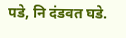पडे, नि दंडवत घडे.